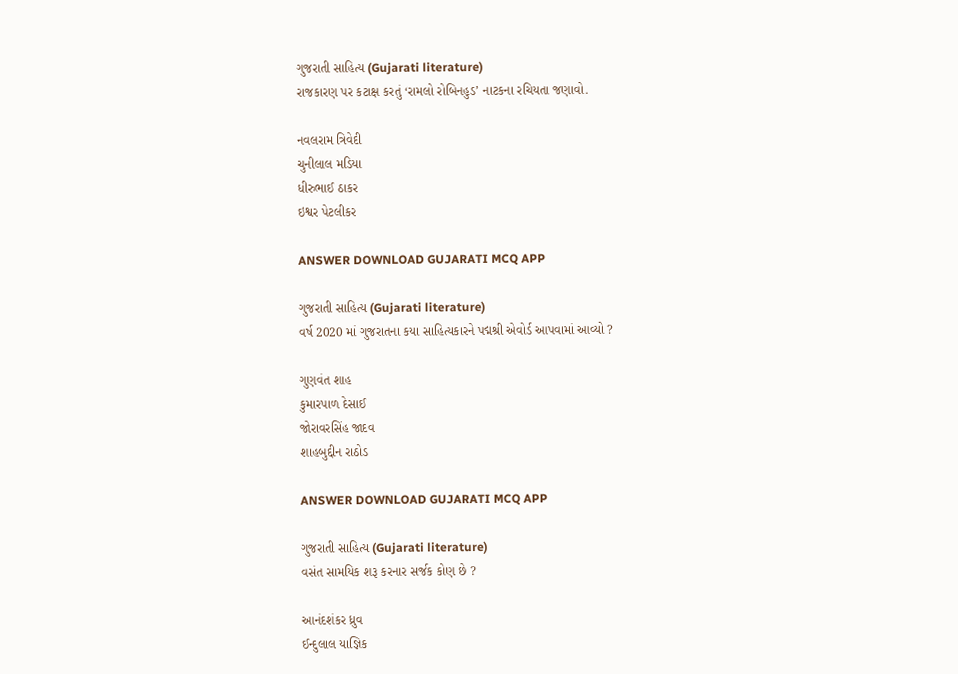ગુજરાતી સાહિત્ય (Gujarati literature)
રાજકારણ પર કટાક્ષ કરતું ‘રામલો રોબિનહુડ’ નાટકના રચિયતા જણાવો.

નવલરામ ત્રિવેદી
ચુનીલાલ મડિયા
ધીરુભાઈ ઠાકર
ઇશ્વર પેટલીકર

ANSWER DOWNLOAD GUJARATI MCQ APP

ગુજરાતી સાહિત્ય (Gujarati literature)
વર્ષ 2020 માં ગુજરાતના કયા સાહિત્યકારને પદ્મશ્રી એવોર્ડ આપવામાં આવ્યો ?

ગુણવંત શાહ
કુમારપાળ દેસાઈ
જોરાવરસિંહ જાદવ
શાહબુદ્દીન રાઠોડ

ANSWER DOWNLOAD GUJARATI MCQ APP

ગુજરાતી સાહિત્ય (Gujarati literature)
વસંત સામયિક શરૂ કરનાર સર્જક કોણ છે ?

આનંદશંકર ધ્રુવ
ઈન્દુલાલ યાજ્ઞિક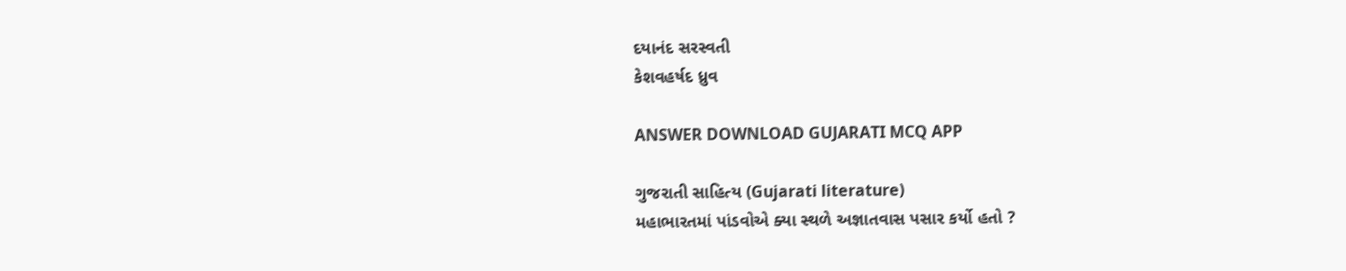દયાનંદ સરસ્વતી
કેશવહર્ષદ ધ્રુવ

ANSWER DOWNLOAD GUJARATI MCQ APP

ગુજરાતી સાહિત્ય (Gujarati literature)
મહાભારતમાં પાંડવોએ ક્યા સ્થળે અજ્ઞાતવાસ પસાર કર્યો હતો ?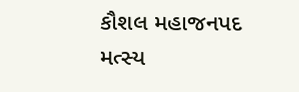કૌશલ મહાજનપદ
મત્સ્ય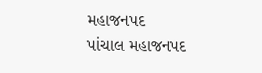મહાજનપદ
પાંચાલ મહાજનપદ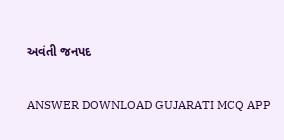અવંતી જનપદ

ANSWER DOWNLOAD GUJARATI MCQ APP